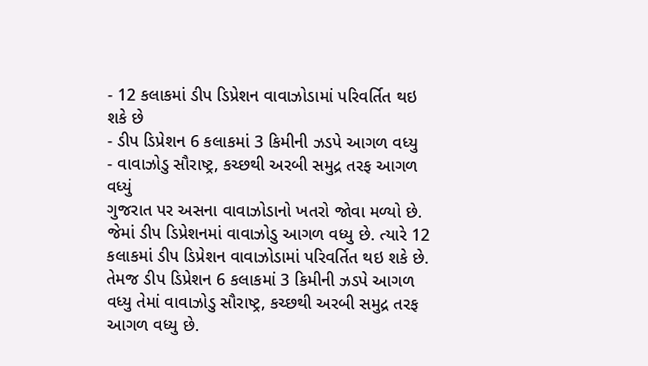- 12 કલાકમાં ડીપ ડિપ્રેશન વાવાઝોડામાં પરિવર્તિત થઇ શકે છે
- ડીપ ડિપ્રેશન 6 કલાકમાં 3 કિમીની ઝડપે આગળ વધ્યુ
- વાવાઝોડુ સૌરાષ્ટ્ર, કચ્છથી અરબી સમુદ્ર તરફ આગળ વધ્યું
ગુજરાત પર અસના વાવાઝોડાનો ખતરો જોવા મળ્યો છે. જેમાં ડીપ ડિપ્રેશનમાં વાવાઝોડુ આગળ વધ્યુ છે. ત્યારે 12 કલાકમાં ડીપ ડિપ્રેશન વાવાઝોડામાં પરિવર્તિત થઇ શકે છે. તેમજ ડીપ ડિપ્રેશન 6 કલાકમાં 3 કિમીની ઝડપે આગળ વધ્યુ તેમાં વાવાઝોડુ સૌરાષ્ટ્ર, કચ્છથી અરબી સમુદ્ર તરફ આગળ વધ્યુ છે.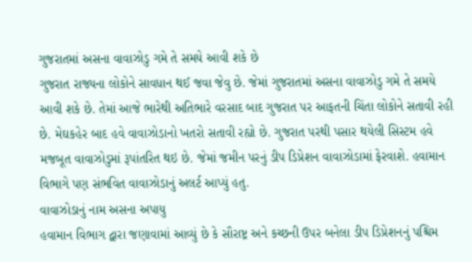ગુજરાતમાં અસના વાવાઝોડુ ગમે તે સમયે આવી શકે છે
ગુજરાત રાજ્યના લોકોને સાવધાન થઈ જવા જેવુ છે. જેમાં ગુજરાતમાં અસના વાવાઝોડુ ગમે તે સમયે આવી શકે છે. તેમાં આજે ભારેથી અતિભારે વરસાદ બાદ ગુજરાત પર આફતની ચિંતા લોકોને સતાવી રહી છે. મેઘકહેર બાદ હવે વાવાઝોડાનો ખતરો સતાવી રહ્યો છે. ગુજરાત પરથી પસાર થયેલી સિસ્ટમ હવે મજબૂત વાવાઝોડુમાં રૂપાંતરિત થઇ છે. જેમાં જમીન પરનું ડીપ ડિપ્રેશન વાવાઝોડામાં ફેરવાશે. હવામાન વિભાગે પણ સંભવિત વાવાઝોડાનું અલર્ટ આપ્યું હતુ.
વાવાઝોડાનું નામ અસના અપાયુ
હવામાન વિભાગ દ્વારા જણાવામાં આવ્યું છે કે સૌરાષ્ટ્ર અને કચ્છની ઉપર બનેલા ડીપ ડિપ્રેશનનું પશ્ચિમ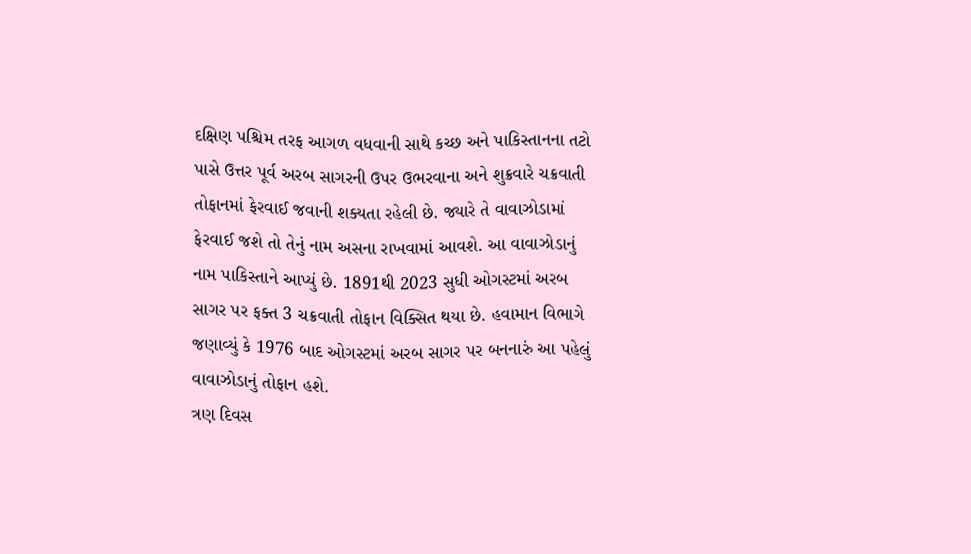દક્ષિણ પશ્ચિમ તરફ આગળ વધવાની સાથે કચ્છ અને પાકિસ્તાનના તટો પાસે ઉત્તર પૂર્વ અરબ સાગરની ઉપર ઉભરવાના અને શુક્રવારે ચક્રવાતી તોફાનમાં ફેરવાઈ જવાની શક્યતા રહેલી છે. જ્યારે તે વાવાઝોડામાં ફેરવાઈ જશે તો તેનું નામ અસના રાખવામાં આવશે. આ વાવાઝોડાનું નામ પાકિસ્તાને આપ્યું છે. 1891થી 2023 સુધી ઓગસ્ટમાં અરબ સાગર પર ફક્ત 3 ચક્રવાતી તોફાન વિક્સિત થયા છે. હવામાન વિભાગે જણાવ્યું કે 1976 બાદ ઓગસ્ટમાં અરબ સાગર પર બનનારું આ પહેલું વાવાઝોડાનું તોફાન હશે.
ત્રણ દિવસ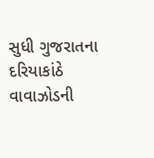સુધી ગુજરાતના દરિયાકાંઠે વાવાઝોડની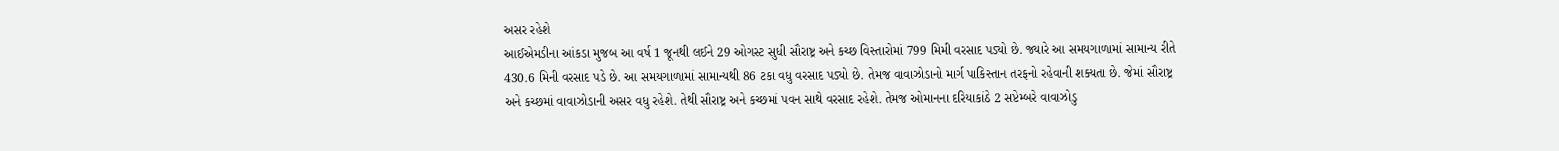અસર રહેશે
આઈએમડીના આંકડા મુજબ આ વર્ષ 1 જૂનથી લઈને 29 ઓગસ્ટ સુધી સૌરાષ્ટ્ર અને કચ્છ વિસ્તારોમાં 799 મિમી વરસાદ પડ્યો છે. જ્યારે આ સમયગાળામાં સામાન્ય રીતે 430.6 મિની વરસાદ પડે છે. આ સમયગાળામાં સામાન્યથી 86 ટકા વધુ વરસાદ પડ્યો છે. તેમજ વાવાઝોડાનો માર્ગ પાકિસ્તાન તરફનો રહેવાની શક્યતા છે. જેમાં સૌરાષ્ટ્ર અને કચ્છમાં વાવાઝોડાની અસર વધુ રહેશે. તેથી સૌરાષ્ટ્ર અને કચ્છમાં પવન સાથે વરસાદ રહેશે. તેમજ ઓમાનના દરિયાકાંઠે 2 સપ્ટેમ્બરે વાવાઝોડુ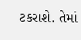ટકરાશે. તેમાં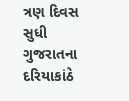ત્રણ દિવસ સુધી ગુજરાતના દરિયાકાંઠે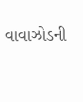વાવાઝોડની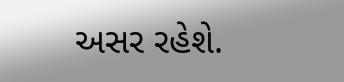અસર રહેશે.